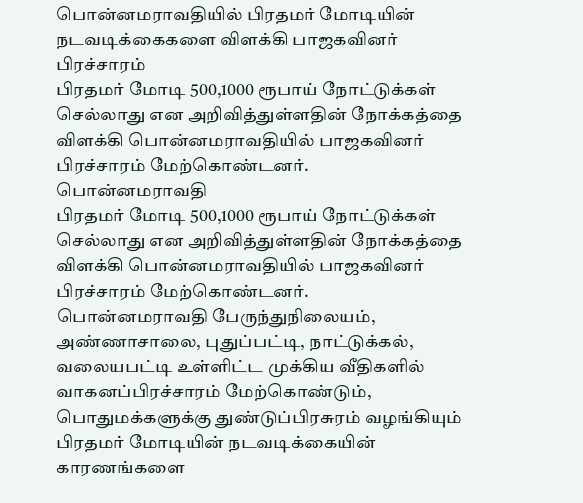பொன்னமராவதியில் பிரதமர் மோடியின் நடவடிக்கைகளை விளக்கி பாஜகவினர் பிரச்சாரம்
பிரதமர் மோடி 500,1000 ரூபாய் நோட்டுக்கள் செல்லாது என அறிவித்துள்ளதின் நோக்கத்தை விளக்கி பொன்னமராவதியில் பாஜகவினர் பிரச்சாரம் மேற்கொண்டனர்.
பொன்னமராவதி
பிரதமர் மோடி 500,1000 ரூபாய் நோட்டுக்கள் செல்லாது என அறிவித்துள்ளதின் நோக்கத்தை விளக்கி பொன்னமராவதியில் பாஜகவினர் பிரச்சாரம் மேற்கொண்டனர்.
பொன்னமராவதி பேருந்துநிலையம், அண்ணாசாலை, புதுப்பட்டி, நாட்டுக்கல், வலையபட்டி உள்ளிட்ட முக்கிய வீதிகளில் வாகனப்பிரச்சாரம் மேற்கொண்டும், பொதுமக்களுக்கு துண்டுப்பிரசுரம் வழங்கியும் பிரதமர் மோடியின் நடவடிக்கையின் காரணங்களை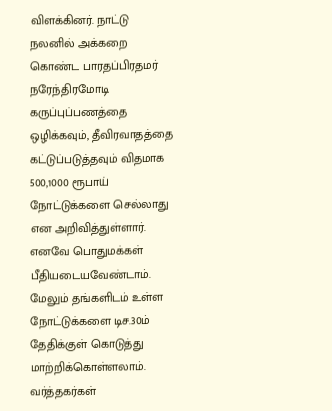விளக்கினர். நாட்டு நலனில் அக்கறை கொண்ட பாரதப்பிரதமர் நரேந்திரமோடி கருப்புப்பணத்தை ஒழிக்கவும், தீவிரவாதத்தை கட்டுப்படுத்தவும் விதமாக 500,1000 ரூபாய் நோட்டுக்களை செல்லாது என அறிவித்துள்ளார்.
எனவே பொதுமக்கள் பீதியடையவேண்டாம். மேலும் தங்களிடம் உள்ள நோட்டுக்களை டிச.30ம் தேதிக்குள் கொடுத்து மாற்றிக்கொள்ளலாம். வர்த்தகர்கள்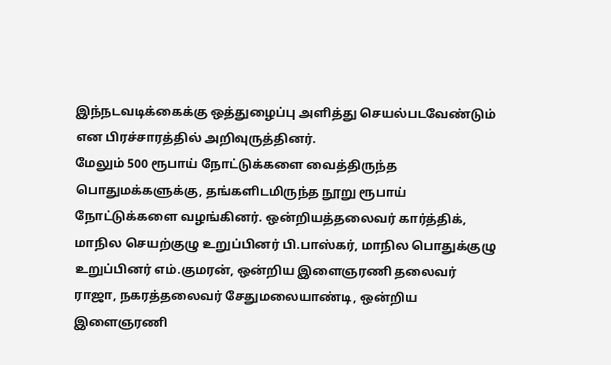இந்நடவடிக்கைக்கு ஒத்துழைப்பு அளித்து செயல்படவேண்டும் என பிரச்சாரத்தில் அறிவுருத்தினர்.
மேலும் 500 ரூபாய் நோட்டுக்களை வைத்திருந்த பொதுமக்களுக்கு, தங்களிடமிருந்த நூறு ரூபாய் நோட்டுக்களை வழங்கினர். ஒன்றியத்தலைவர் கார்த்திக், மாநில செயற்குழு உறுப்பினர் பி.பாஸ்கர், மாநில பொதுக்குழு உறுப்பினர் எம்.குமரன், ஒன்றிய இளைஞரணி தலைவர் ராஜா, நகரத்தலைவர் சேதுமலையாண்டி, ஒன்றிய இளைஞரணி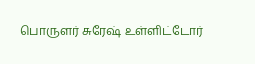பொருளர் சுரேஷ் உள்ளிட்டோர்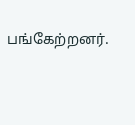பங்கேற்றனர்.